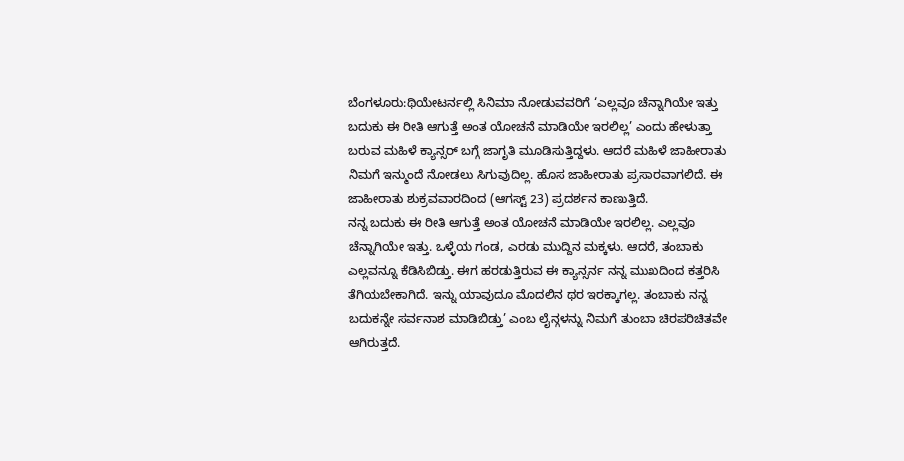ಬೆಂಗಳೂರು:ಥಿಯೇಟರ್ನಲ್ಲಿ ಸಿನಿಮಾ ನೋಡುವವರಿಗೆ ‘ಎಲ್ಲವೂ ಚೆನ್ನಾಗಿಯೇ ಇತ್ತು ಬದುಕು ಈ ರೀತಿ ಆಗುತ್ತೆ ಅಂತ ಯೋಚನೆ ಮಾಡಿಯೇ ಇರಲಿಲ್ಲ’ ಎಂದು ಹೇಳುತ್ತಾ ಬರುವ ಮಹಿಳೆ ಕ್ಯಾನ್ಸರ್ ಬಗ್ಗೆ ಜಾಗೃತಿ ಮೂಡಿಸುತ್ತಿದ್ದಳು. ಆದರೆ ಮಹಿಳೆ ಜಾಹೀರಾತು ನಿಮಗೆ ಇನ್ಮುಂದೆ ನೋಡಲು ಸಿಗುವುದಿಲ್ಲ. ಹೊಸ ಜಾಹೀರಾತು ಪ್ರಸಾರವಾಗಲಿದೆ. ಈ ಜಾಹೀರಾತು ಶುಕ್ರವವಾರದಿಂದ (ಆಗಸ್ಟ್ 23) ಪ್ರದರ್ಶನ ಕಾಣುತ್ತಿದೆ.
ನನ್ನ ಬದುಕು ಈ ರೀತಿ ಆಗುತ್ತೆ ಅಂತ ಯೋಚನೆ ಮಾಡಿಯೇ ಇರಲಿಲ್ಲ. ಎಲ್ಲವೂ ಚೆನ್ನಾಗಿಯೇ ಇತ್ತು. ಒಳ್ಳೆಯ ಗಂಡ, ಎರಡು ಮುದ್ದಿನ ಮಕ್ಕಳು. ಆದರೆ, ತಂಬಾಕು ಎಲ್ಲವನ್ನೂ ಕೆಡಿಸಿಬಿಡ್ತು. ಈಗ ಹರಡುತ್ತಿರುವ ಈ ಕ್ಯಾನ್ಸರ್ನ ನನ್ನ ಮುಖದಿಂದ ಕತ್ತರಿಸಿ ತೆಗಿಯಬೇಕಾಗಿದೆ. ಇನ್ನು ಯಾವುದೂ ಮೊದಲಿನ ಥರ ಇರಕ್ಕಾಗಲ್ಲ. ತಂಬಾಕು ನನ್ನ ಬದುಕನ್ನೇ ಸರ್ವನಾಶ ಮಾಡಿಬಿಡ್ತು’ ಎಂಬ ಲೈನ್ಗಳನ್ನು ನಿಮಗೆ ತುಂಬಾ ಚಿರಪರಿಚಿತವೇ ಆಗಿರುತ್ತದೆ.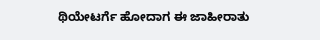ಥಿಯೇಟರ್ಗೆ ಹೋದಾಗ ಈ ಜಾಹೀರಾತು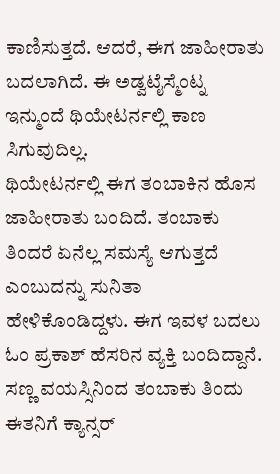ಕಾಣಿಸುತ್ತದೆ. ಆದರೆ, ಈಗ ಜಾಹೀರಾತು ಬದಲಾಗಿದೆ. ಈ ಅಡ್ವಟೈಸ್ಮೆಂಟ್ನ ಇನ್ಮುಂದೆ ಥಿಯೇಟರ್ನಲ್ಲಿ ಕಾಣ ಸಿಗುವುದಿಲ್ಲ.
ಥಿಯೇಟರ್ನಲ್ಲಿ ಈಗ ತಂಬಾಕಿನ ಹೊಸ ಜಾಹೀರಾತು ಬಂದಿದೆ. ತಂಬಾಕು ತಿಂದರೆ ಏನೆಲ್ಲ ಸಮಸ್ಯೆ ಆಗುತ್ತದೆ ಎಂಬುದನ್ನು ಸುನಿತಾ ಹೇಳಿಕೊಂಡಿದ್ದಳು. ಈಗ ಇವಳ ಬದಲು ಓಂ ಪ್ರಕಾಶ್ ಹೆಸರಿನ ವ್ಯಕ್ತಿ ಬಂದಿದ್ದಾನೆ. ಸಣ್ಣ ವಯಸ್ಸಿನಿಂದ ತಂಬಾಕು ತಿಂದು ಈತನಿಗೆ ಕ್ಯಾನ್ಸರ್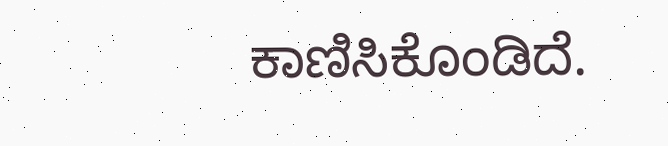ಕಾಣಿಸಿಕೊಂಡಿದೆ.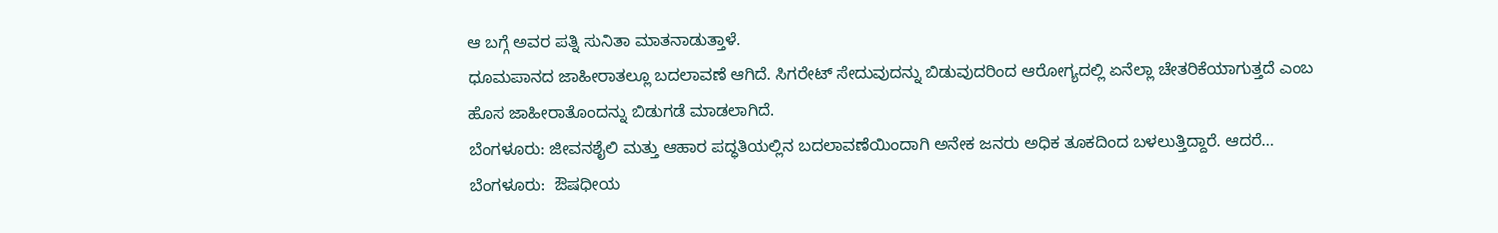ಆ ಬಗ್ಗೆ ಅವರ ಪತ್ನಿ ಸುನಿತಾ ಮಾತನಾಡುತ್ತಾಳೆ.
ಧೂಮಪಾನದ ಜಾಹೀರಾತಲ್ಲೂ ಬದಲಾವಣೆ ಆಗಿದೆ. ಸಿಗರೇಟ್ ಸೇದುವುದನ್ನು ಬಿಡುವುದರಿಂದ ಆರೋಗ್ಯದಲ್ಲಿ ಏನೆಲ್ಲಾ ಚೇತರಿಕೆಯಾಗುತ್ತದೆ ಎಂಬ ಹೊಸ ಜಾಹೀರಾತೊಂದನ್ನು ಬಿಡುಗಡೆ ಮಾಡಲಾಗಿದೆ.
ಬೆಂಗಳೂರು: ಜೀವನಶೈಲಿ ಮತ್ತು ಆಹಾರ ಪದ್ಧತಿಯಲ್ಲಿನ ಬದಲಾವಣೆಯಿಂದಾಗಿ ಅನೇಕ ಜನರು ಅಧಿಕ ತೂಕದಿಂದ ಬಳಲುತ್ತಿದ್ದಾರೆ. ಆದರೆ…
ಬೆಂಗಳೂರು:  ಔಷಧೀಯ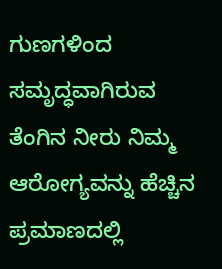ಗುಣಗಳಿಂದ ಸಮೃದ್ಧವಾಗಿರುವ ತೆಂಗಿನ ನೀರು ನಿಮ್ಮ  ಆರೋಗ್ಯವನ್ನು ಹೆಚ್ಚಿನ ಪ್ರಮಾಣದಲ್ಲಿ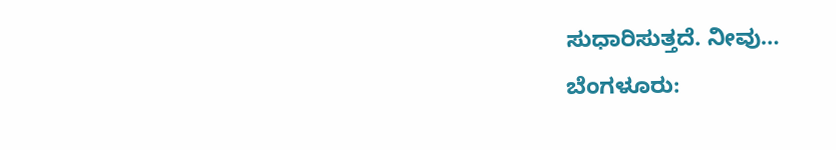ಸುಧಾರಿಸುತ್ತದೆ. ನೀವು…
ಬೆಂಗಳೂರು: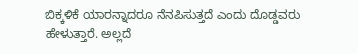ಬಿಕ್ಕಳಿಕೆ ಯಾರನ್ನಾದರೂ ನೆನಪಿಸುತ್ತದೆ ಎಂದು ದೊಡ್ಡವರು ಹೇಳುತ್ತಾರೆ. ಅಲ್ಲದೆ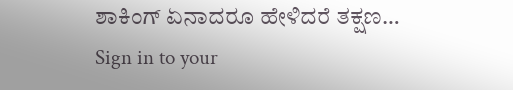ಶಾಕಿಂಗ್ ಏನಾದರೂ ಹೇಳಿದರೆ ತಕ್ಷಣ…
Sign in to your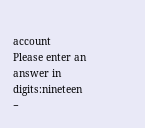account
Please enter an answer in digits:nineteen −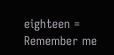eighteen =
Remember me